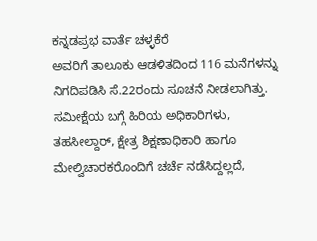ಕನ್ನಡಪ್ರಭ ವಾರ್ತೆ ಚಳ್ಳಕೆರೆ
ಅವರಿಗೆ ತಾಲೂಕು ಆಡಳಿತದಿಂದ 116 ಮನೆಗಳನ್ನು ನಿಗದಿಪಡಿಸಿ ಸೆ.22ರಂದು ಸೂಚನೆ ನೀಡಲಾಗಿತ್ತು.
ಸಮೀಕ್ಷೆಯ ಬಗ್ಗೆ ಹಿರಿಯ ಅಧಿಕಾರಿಗಳು, ತಹಸೀಲ್ದಾರ್, ಕ್ಷೇತ್ರ ಶಿಕ್ಷಣಾಧಿಕಾರಿ ಹಾಗೂ ಮೇಲ್ವಿಚಾರಕರೊಂದಿಗೆ ಚರ್ಚೆ ನಡೆಸಿದ್ದಲ್ಲದೆ,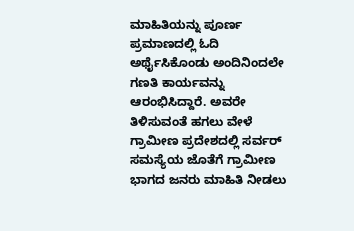ಮಾಹಿತಿಯನ್ನು ಪೂರ್ಣ ಪ್ರಮಾಣದಲ್ಲಿ ಓದಿ ಅರ್ಥೈಸಿಕೊಂಡು ಅಂದಿನಿಂದಲೇ ಗಣತಿ ಕಾರ್ಯವನ್ನು ಆರಂಭಿಸಿದ್ದಾರೆ. ಅವರೇ ತಿಳಿಸುವಂತೆ ಹಗಲು ವೇಳೆ ಗ್ರಾಮೀಣ ಪ್ರದೇಶದಲ್ಲಿ ಸರ್ವರ್ ಸಮಸ್ಯೆಯ ಜೊತೆಗೆ ಗ್ರಾಮೀಣ ಭಾಗದ ಜನರು ಮಾಹಿತಿ ನೀಡಲು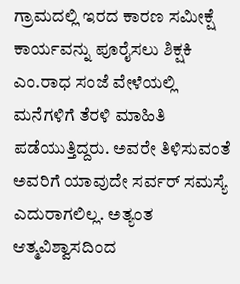ಗ್ರಾಮದಲ್ಲಿ ಇರದ ಕಾರಣ ಸಮೀಕ್ಷೆ ಕಾರ್ಯವನ್ನು ಪೂರೈಸಲು ಶಿಕ್ಷಕಿ ಎಂ.ರಾಧ ಸಂಜೆ ವೇಳೆಯಲ್ಲಿ ಮನೆಗಳಿಗೆ ತೆರಳಿ ಮಾಹಿತಿ ಪಡೆಯುತ್ತಿದ್ದರು. ಅವರೇ ತಿಳಿಸುವಂತೆ ಅವರಿಗೆ ಯಾವುದೇ ಸರ್ವರ್ ಸಮಸ್ಯೆ ಎದುರಾಗಲಿಲ್ಲ. ಅತ್ಯಂತ ಆತ್ಮವಿಶ್ವಾಸದಿಂದ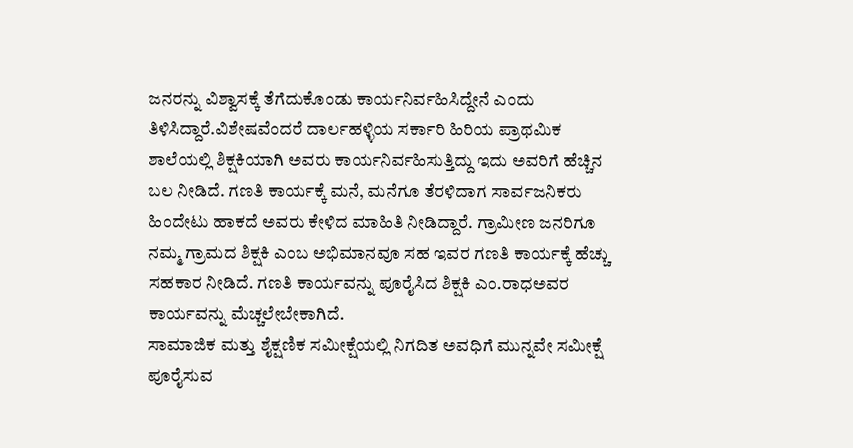ಜನರನ್ನು ವಿಶ್ವಾಸಕ್ಕೆ ತೆಗೆದುಕೊಂಡು ಕಾರ್ಯನಿರ್ವಹಿಸಿದ್ದೇನೆ ಎಂದು ತಿಳಿಸಿದ್ದಾರೆ.ವಿಶೇಷವೆಂದರೆ ದಾರ್ಲಹಳ್ಳಿಯ ಸರ್ಕಾರಿ ಹಿರಿಯ ಪ್ರಾಥಮಿಕ ಶಾಲೆಯಲ್ಲಿ ಶಿಕ್ಷಕಿಯಾಗಿ ಅವರು ಕಾರ್ಯನಿರ್ವಹಿಸುತ್ತಿದ್ದು ಇದು ಅವರಿಗೆ ಹೆಚ್ಚಿನ ಬಲ ನೀಡಿದೆ. ಗಣತಿ ಕಾರ್ಯಕ್ಕೆ ಮನೆ, ಮನೆಗೂ ತೆರಳಿದಾಗ ಸಾರ್ವಜನಿಕರು ಹಿಂದೇಟು ಹಾಕದೆ ಅವರು ಕೇಳಿದ ಮಾಹಿತಿ ನೀಡಿದ್ದಾರೆ. ಗ್ರಾಮೀಣ ಜನರಿಗೂ ನಮ್ಮ ಗ್ರಾಮದ ಶಿಕ್ಷಕಿ ಎಂಬ ಅಭಿಮಾನವೂ ಸಹ ಇವರ ಗಣತಿ ಕಾರ್ಯಕ್ಕೆ ಹೆಚ್ಚು ಸಹಕಾರ ನೀಡಿದೆ. ಗಣತಿ ಕಾರ್ಯವನ್ನು ಪೂರೈಸಿದ ಶಿಕ್ಷಕಿ ಎಂ.ರಾಧಅವರ ಕಾರ್ಯವನ್ನು ಮೆಚ್ಚಲೇಬೇಕಾಗಿದೆ.
ಸಾಮಾಜಿಕ ಮತ್ತು ಶೈಕ್ಷಣಿಕ ಸಮೀಕ್ಷೆಯಲ್ಲಿ ನಿಗದಿತ ಅವಧಿಗೆ ಮುನ್ನವೇ ಸಮೀಕ್ಷೆ ಪೂರೈಸುವ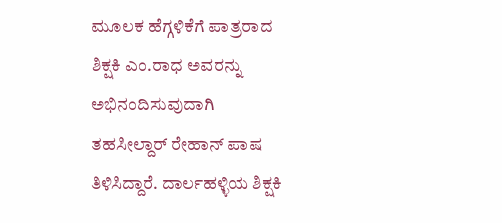ಮೂಲಕ ಹೆಗ್ಗಳಿಕೆಗೆ ಪಾತ್ರರಾದ ಶಿಕ್ಷಕಿ ಎಂ.ರಾಧ ಅವರನ್ನು ಅಭಿನಂದಿಸುವುದಾಗಿ ತಹಸೀಲ್ದಾರ್ ರೇಹಾನ್ ಪಾಷ ತಿಳಿಸಿದ್ದಾರೆ. ದಾರ್ಲಹಳ್ಳಿಯ ಶಿಕ್ಷಕಿ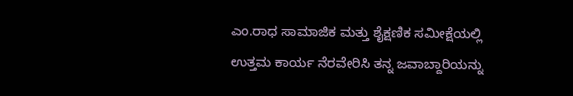ಎಂ.ರಾಧ ಸಾಮಾಜಿಕ ಮತ್ತು ಶೈಕ್ಷಣಿಕ ಸಮೀಕ್ಷೆಯಲ್ಲಿ ಉತ್ತಮ ಕಾರ್ಯ ನೆರವೇರಿಸಿ ತನ್ನ ಜವಾಬ್ದಾರಿಯನ್ನು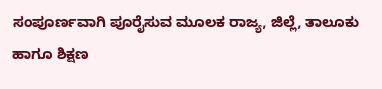ಸಂಪೂರ್ಣವಾಗಿ ಪೂರೈಸುವ ಮೂಲಕ ರಾಜ್ಯ, ಜಿಲ್ಲೆ, ತಾಲೂಕು ಹಾಗೂ ಶಿಕ್ಷಣ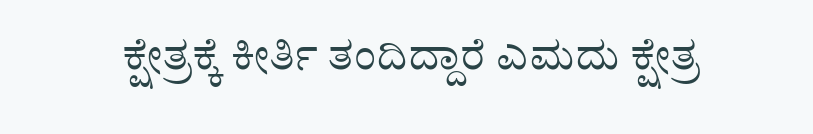ಕ್ಷೇತ್ರಕ್ಕೆ ಕೀರ್ತಿ ತಂದಿದ್ದಾರೆ ಎಮದು ಕ್ಷೇತ್ರ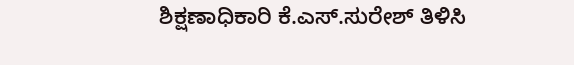ಶಿಕ್ಷಣಾಧಿಕಾರಿ ಕೆ.ಎಸ್.ಸುರೇಶ್ ತಿಳಿಸಿ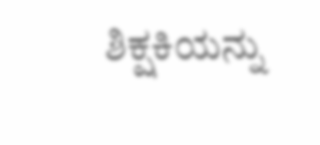ಶಿಕ್ಷಕಿಯನ್ನು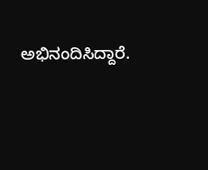ಅಭಿನಂದಿಸಿದ್ದಾರೆ.